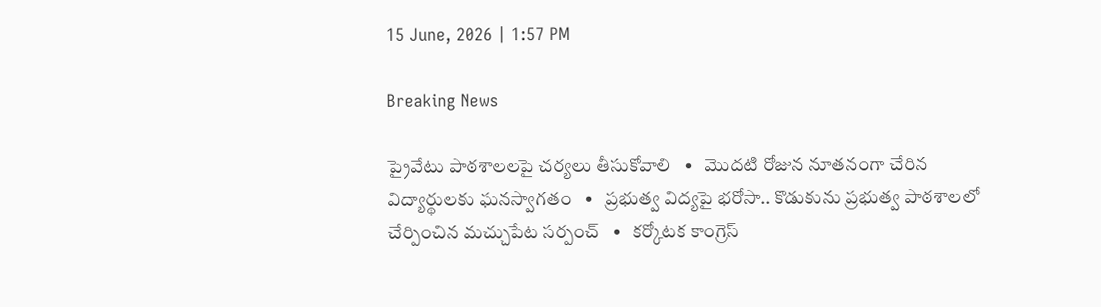15 June, 2026 | 1:57 PM

Breaking News

ప్రైవేటు పాఠశాలలపై చర్యలు తీసుకోవాలి   •   మొదటి రోజున నూతనంగా చేరిన విద్యార్థులకు ఘనస్వాగతం   •   ప్రభుత్వ విద్యపై భరోసా.. కొడుకును ప్రభుత్వ పాఠశాలలో చేర్పించిన మచ్చుపేట సర్పంచ్   •   కర్కోటక కాంగ్రెస్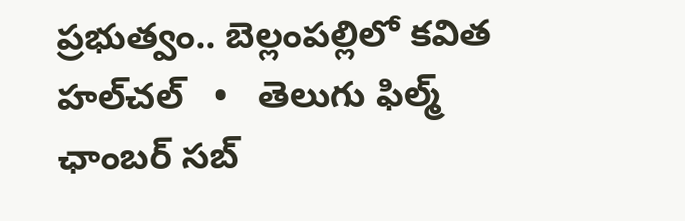ప్రభుత్వం.. బెల్లంపల్లిలో కవిత హల్‌చల్‌   •   తెలుగు ఫిల్మ్ ఛాంబర్ సబ్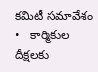కమిటీ సమావేశం   •   కార్మికుల దీక్షలకు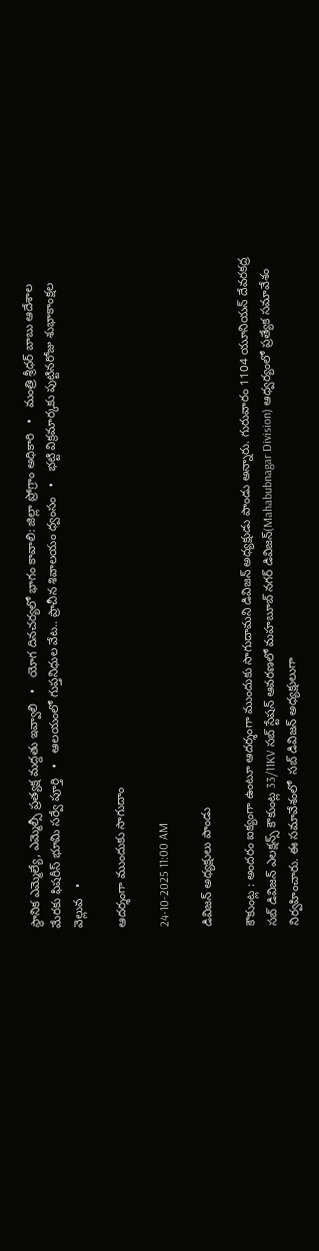స్థానిక ఎమ్మెల్యే, ఎమ్మెల్సీ ప్రత్యక్ష మద్దతు ఇవ్వాలి   •   యోగ దినచర్యలో భాగం కావాలి: జిల్లా ప్రోగ్రాం అధికారి   •   మంత్రి శ్రీధర్ బాబు ఆదేశాల మేరకు ఫిషరీస్ భూమి సర్వే పూర్తి   •   ఆలయంలో గుప్తనిధుల వేట.. ప్రాచీన శివాలయం ధ్వంసం   •   భట్టి విక్రమార్కకు పుట్టినరోజు శుభాకాంక్షల వెల్లువ   •

ఆదర్శంగా ముందుకు సాగుదాం

24-10-2025 11:00 AM

డివిజన్ అధ్యక్షులు పాండు

కౌకుంట్ల : అందరం ఐక్యంగా ఉంటూ ఆదర్శంగా ముందుకు సాగుదామని డివిజన్ అధ్యక్షుడు పాండు అన్నారు. గురువారం 1104 యూనియన్ దేవరకద్ర సబ్ డివిజన్ ఎలక్షన్స్ కౌకుంట్ల 33/11KV సబ్ స్టేషన్ ఆవరణలో మహబూబ్ నగర్ డివిజన్(Mahabubnagar Division) ఆధ్వర్యంలో ప్రత్యేక సమావేశం నిర్వహించారు. ఈ సమావేశంలో  సబ్ డివిజన్ అధ్యక్షులుగా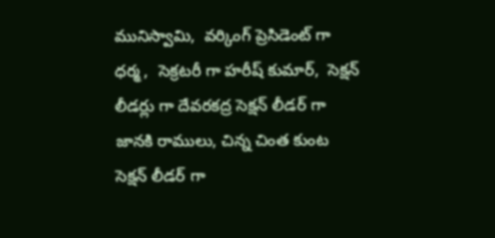మునిస్వామి,  వర్కింగ్ ప్రెసిడెంట్ గా ధర్మ ,  సెక్రటరీ గా హరీష్ కుమార్,  సెక్షన్ లీడర్లు గా దేవరకద్ర సెక్షన్ లీడర్ గా జానకి రాములు, చిన్న చింత కుంట సెక్షన్ లీడర్ గా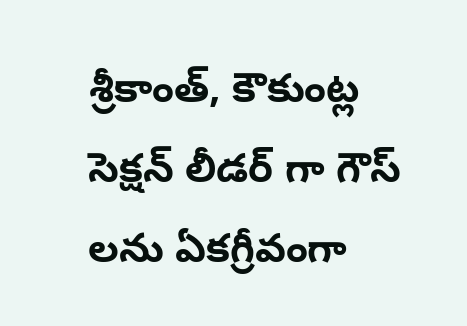శ్రీకాంత్, కౌకుంట్ల సెక్షన్ లీడర్ గా గౌస్ లను ఏకగ్రీవంగా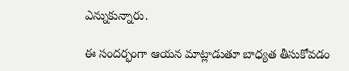ఎన్నుకున్నారు.

ఈ సందర్భంగా ఆయన మాట్లాడుతూ బాధ్యత తీసుకోవడం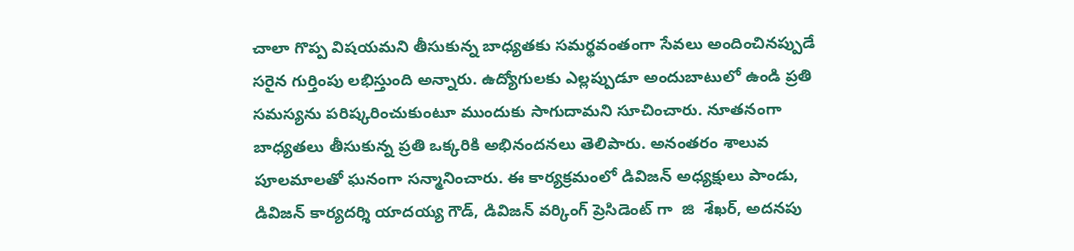చాలా గొప్ప విషయమని తీసుకున్న బాధ్యతకు సమర్థవంతంగా సేవలు అందించినప్పుడే సరైన గుర్తింపు లభిస్తుంది అన్నారు. ఉద్యోగులకు ఎల్లప్పుడూ అందుబాటులో ఉండి ప్రతి సమస్యను పరిష్కరించుకుంటూ ముందుకు సాగుదామని సూచించారు. నూతనంగా బాధ్యతలు తీసుకున్న ప్రతి ఒక్కరికి అభినందనలు తెలిపారు. అనంతరం శాలువ పూలమాలతో ఘనంగా సన్మానించారు. ఈ కార్యక్రమంలో డివిజన్ అధ్యక్షులు పాండు, డివిజన్ కార్యదర్శి యాదయ్య గౌడ్, డివిజన్ వర్కింగ్ ప్రెసిడెంట్ గా  జి  శేఖర్, అదనపు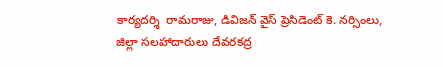కార్యదర్శి  రామరాజు, డివిజన్ వైస్ ప్రెసిడెంట్ కె. నర్సింలు, జిల్లా సలహాదారులు దేవరకద్ర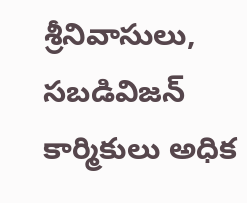శ్రీనివాసులు, సబడివిజన్ కార్మికులు అధిక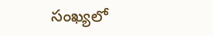సంఖ్యలో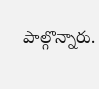పాల్గొన్నారు.